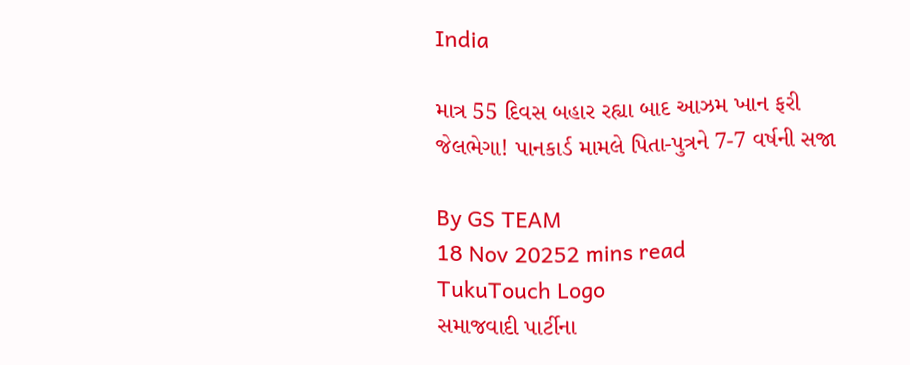India

માત્ર 55 દિવસ બહાર રહ્યા બાદ આઝમ ખાન ફરી જેલભેગા! પાનકાર્ડ મામલે પિતા-પુત્રને 7-7 વર્ષની સજા

By GS TEAM
18 Nov 20252 mins read
TukuTouch Logo
સમાજવાદી પાર્ટીના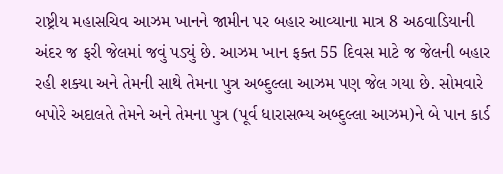રાષ્ટ્રીય મહાસચિવ આઝમ ખાનને જામીન પર બહાર આવ્યાના માત્ર 8 અઠવાડિયાની અંદર જ ફરી જેલમાં જવું પડ્યું છે. આઝમ ખાન ફક્ત 55 દિવસ માટે જ જેલની બહાર રહી શક્યા અને તેમની સાથે તેમના પુત્ર અબ્દુલ્લા આઝમ પણ જેલ ગયા છે. સોમવારે બપોરે અદાલતે તેમને અને તેમના પુત્ર (પૂર્વ ધારાસભ્ય અબ્દુલ્લા આઝમ)ને બે પાન કાર્ડ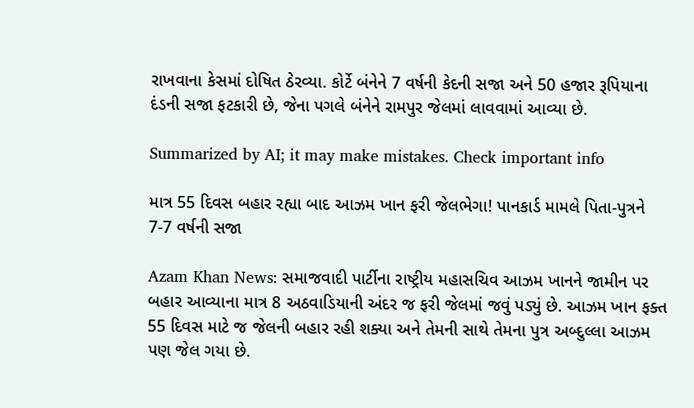રાખવાના કેસમાં દોષિત ઠેરવ્યા. કોર્ટે બંનેને 7 વર્ષની કેદની સજા અને 50 હજાર રૂપિયાના દંડની સજા ફટકારી છે, જેના પગલે બંનેને રામપુર જેલમાં લાવવામાં આવ્યા છે.

Summarized by AI; it may make mistakes. Check important info

માત્ર 55 દિવસ બહાર રહ્યા બાદ આઝમ ખાન ફરી જેલભેગા! પાનકાર્ડ મામલે પિતા-પુત્રને 7-7 વર્ષની સજા

Azam Khan News: સમાજવાદી પાર્ટીના રાષ્ટ્રીય મહાસચિવ આઝમ ખાનને જામીન પર બહાર આવ્યાના માત્ર 8 અઠવાડિયાની અંદર જ ફરી જેલમાં જવું પડ્યું છે. આઝમ ખાન ફક્ત 55 દિવસ માટે જ જેલની બહાર રહી શક્યા અને તેમની સાથે તેમના પુત્ર અબ્દુલ્લા આઝમ પણ જેલ ગયા છે.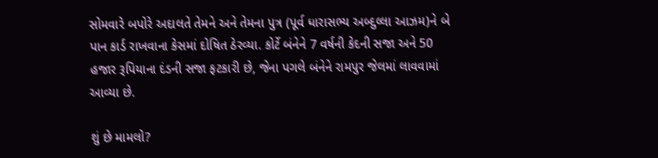સોમવારે બપોરે અદાલતે તેમને અને તેમના પુત્ર (પૂર્વ ધારાસભ્ય અબ્દુલ્લા આઝમ)ને બે પાન કાર્ડ રાખવાના કેસમાં દોષિત ઠેરવ્યા. કોર્ટે બંનેને 7 વર્ષની કેદની સજા અને 50 હજાર રૂપિયાના દંડની સજા ફટકારી છે, જેના પગલે બંનેને રામપુર જેલમાં લાવવામાં આવ્યા છે.

શું છે મામલો?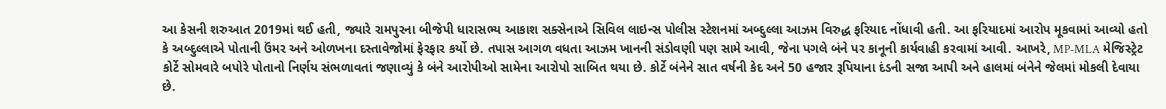આ કેસની શરુઆત 2019માં થઈ હતી, જ્યારે રામપુરના બીજેપી ધારાસભ્ય આકાશ સક્સેનાએ સિવિલ લાઇન્સ પોલીસ સ્ટેશનમાં અબ્દુલ્લા આઝમ વિરુદ્ધ ફરિયાદ નોંધાવી હતી. આ ફરિયાદમાં આરોપ મૂકવામાં આવ્યો હતો કે અબ્દુલ્લાએ પોતાની ઉંમર અને ઓળખના દસ્તાવેજોમાં ફેરફાર કર્યો છે. તપાસ આગળ વધતા આઝમ ખાનની સંડોવણી પણ સામે આવી, જેના પગલે બંને પર કાનૂની કાર્યવાહી કરવામાં આવી. આખરે, MP-MLA મેજિસ્ટ્રેટ કોર્ટે સોમવારે બપોરે પોતાનો નિર્ણય સંભળાવતાં જણાવ્યું કે બંને આરોપીઓ સામેના આરોપો સાબિત થયા છે. કોર્ટે બંનેને સાત વર્ષની કેદ અને 50 હજાર રૂપિયાના દંડની સજા આપી અને હાલમાં બંનેને જેલમાં મોકલી દેવાયા છે.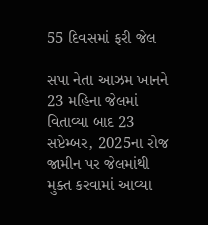55 દિવસમાં ફરી જેલ

સપા નેતા આઝમ ખાનને 23 મહિના જેલમાં વિતાવ્યા બાદ 23 સપ્ટેમ્બર, 2025ના રોજ જામીન પર જેલમાંથી મુક્ત કરવામાં આવ્યા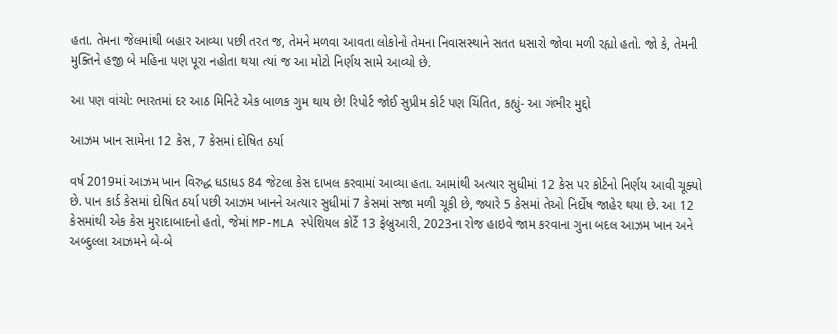હતા. તેમના જેલમાંથી બહાર આવ્યા પછી તરત જ, તેમને મળવા આવતા લોકોનો તેમના નિવાસસ્થાને સતત ધસારો જોવા મળી રહ્યો હતો. જો કે, તેમની મુક્તિને હજી બે મહિના પણ પૂરા નહોતા થયા ત્યાં જ આ મોટો નિર્ણય સામે આવ્યો છે.

આ પણ વાંચો: ભારતમાં દર આઠ મિનિટે એક બાળક ગુમ થાય છે! રિપોર્ટ જોઈ સુપ્રીમ કોર્ટ પણ ચિંતિત, કહ્યું- આ ગંભીર મુદ્દો

આઝમ ખાન સામેના 12 કેસ, 7 કેસમાં દોષિત ઠર્યા

વર્ષ 2019માં આઝમ ખાન વિરુદ્ધ ધડાધડ 84 જેટલા કેસ દાખલ કરવામાં આવ્યા હતા. આમાંથી અત્યાર સુધીમાં 12 કેસ પર કોર્ટનો નિર્ણય આવી ચૂક્યો છે. પાન કાર્ડ કેસમાં દોષિત ઠર્યા પછી આઝમ ખાનને અત્યાર સુધીમાં 7 કેસમાં સજા મળી ચૂકી છે, જ્યારે 5 કેસમાં તેઓ નિર્દોષ જાહેર થયા છે. આ 12 કેસમાંથી એક કેસ મુરાદાબાદનો હતો, જેમાં MP-MLA સ્પેશિયલ કોર્ટે 13 ફેબ્રુઆરી, 2023ના રોજ હાઇવે જામ કરવાના ગુના બદલ આઝમ ખાન અને અબ્દુલ્લા આઝમને બે-બે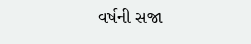વર્ષની સજા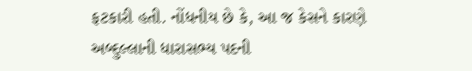ફટકારી હતી. નોંધનીય છે કે, આ જ કેસને કારણે અબ્દુલ્લાની ધારાસભ્ય પદની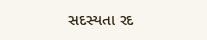સદસ્યતા રદ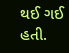થઈ ગઈ હતી.